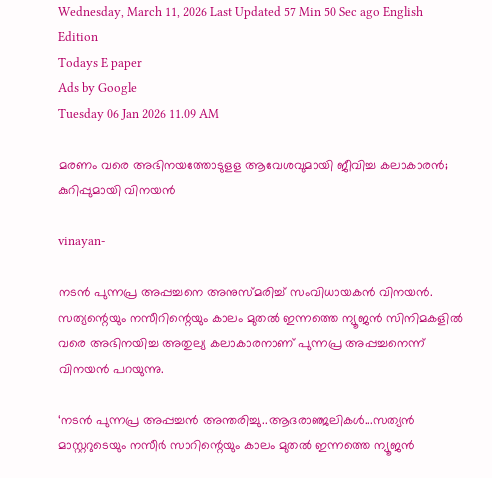Wednesday, March 11, 2026 Last Updated 57 Min 50 Sec ago English Edition
Todays E paper
Ads by Google
Tuesday 06 Jan 2026 11.09 AM

മരണം വരെ അഭിനയത്തോടുളള ആവേശവുമായി ജീവിച്ച കലാകാരന്‍; കുറിപ്പുമായി വിനയന്‍

vinayan-

നടന്‍ പുന്നപ്ര അപ്പച്ചനെ അനുസ്മരിച്ച് സംവിധായകന്‍ വിനയന്‍. സത്യന്റെയും നസീറിന്റെയും കാലം മുതല്‍ ഇന്നത്തെ ന്യൂജന്‍ സിനിമകളില്‍ വരെ അഭിനയിച്ച അതുല്യ കലാകാരനാണ് പുന്നപ്ര അപ്പച്ചനെന്ന് വിനയന്‍ പറയുന്നു.

‘നടന്‍ പുന്നപ്ര അപ്പച്ചന്‍ അന്തരിച്ചു..ആദരാഞ്ജലികള്‍...സത്യന്‍ മാസ്റ്ററുടെയും നസീര്‍ സാറിന്റെയും കാലം മുതല്‍ ഇന്നത്തെ ന്യൂജന്‍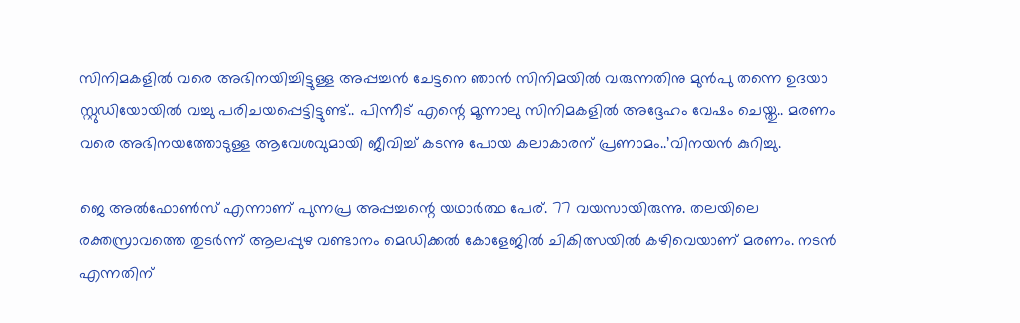സിനിമകളില്‍ വരെ അഭിനയിച്ചിട്ടുള്ള അപ്പച്ചന്‍ ചേട്ടനെ ഞാന്‍ സിനിമയില്‍ വരുന്നതിനു മുന്‍പു തന്നെ ഉദയാ സ്റ്റുഡിയോയില്‍ വച്ചു പരിചയപ്പെട്ടിട്ടുണ്ട്.. പിന്നീട് എന്റെ മൂന്നാലു സിനിമകളില്‍ അദ്ദേഹം വേഷം ചെയ്തു.. മരണം വരെ അഭിനയത്തോടുള്ള ആവേശവുമായി ജീവിച്ച് കടന്നു പോയ കലാകാരന് പ്രണാമം..’വിനയന്‍ കുറിച്ചു.

ജെ അല്‍ഫോണ്‍സ് എന്നാണ് പുന്നപ്ര അപ്പച്ചന്റെ യഥാര്‍ത്ഥ പേര്. 77 വയസായിരുന്നു. തലയിലെ രക്തസ്രാവത്തെ തുടര്‍ന്ന് ആലപ്പുഴ വണ്ടാനം മെഡിക്കല്‍ കോളേജില്‍ ചികിത്സയില്‍ കഴിവെയാണ് മരണം. നടന്‍ എന്നതിന്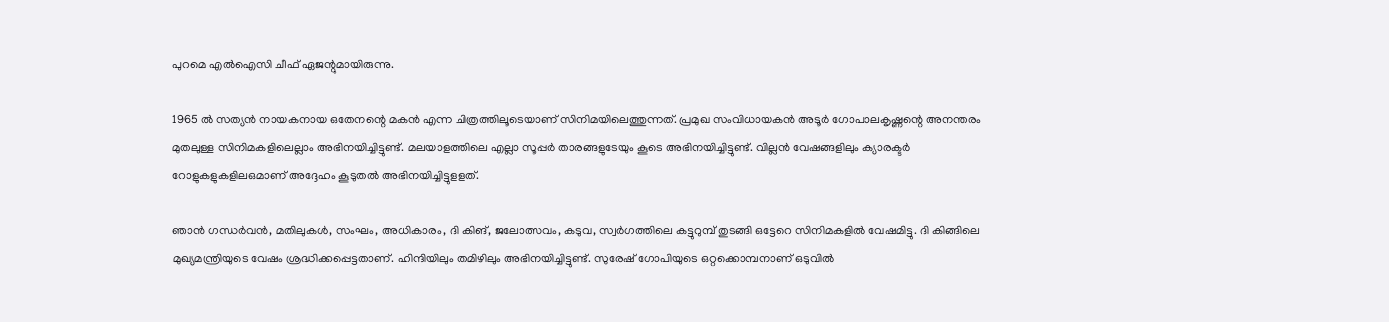പുറമെ എല്‍ഐസി ചീഫ് ഏജന്റുമായിരുന്നു.

1965 ല്‍ സത്യന്‍ നായകനായ ഒതേനന്റെ മകന്‍ എന്ന ചിത്രത്തിലൂടെയാണ് സിനിമയിലെത്തുന്നത്. പ്രമുഖ സംവിധായകന്‍ അടൂര്‍ ഗോപാലകൃഷ്ണന്റെ അനന്തരം മുതലുള്ള സിനിമകളിലെല്ലാം അഭിനയിച്ചിട്ടുണ്ട്. മലയാളത്തിലെ എല്ലാ സൂപ്പര്‍ താരങ്ങളുടേയും കൂടെ അഭിനയിച്ചിട്ടുണ്ട്. വില്ലന്‍ വേഷങ്ങളിലും ക്യാരക്ടര്‍ റോളുകളുകളിലഒമാണ് അദ്ദേഹം കൂടുതല്‍ അഭിനയിച്ചിട്ടുളളത്.

ഞാന്‍ ഗന്ധര്‍വന്‍, മതിലുകള്‍, സംഘം, അധികാരം, ദി കിങ്, ജലോത്സവം, കടുവ, സ്വര്‍ഗത്തിലെ കട്ടുറുമ്പ് തുടങ്ങി ഒട്ടേറെ സിനിമകളില്‍ വേഷമിട്ടു. ദി കിങ്ങിലെ മുഖ്യമന്ത്രിയുടെ വേഷം ശ്രദ്ധിക്കപ്പെട്ടതാണ്. ഹിന്ദിയിലും തമിഴിലും അഭിനയിച്ചിട്ടുണ്ട്. സുരേഷ് ഗോപിയുടെ ഒറ്റക്കൊമ്പനാണ് ഒടുവില്‍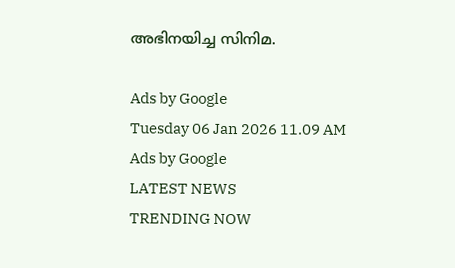അഭിനയിച്ച സിനിമ.

Ads by Google
Tuesday 06 Jan 2026 11.09 AM
Ads by Google
LATEST NEWS
TRENDING NOW